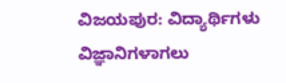ವಿಜಯಪುರ: ವಿದ್ಯಾರ್ಥಿಗಳು ವಿಜ್ಞಾನಿಗಳಾಗಲು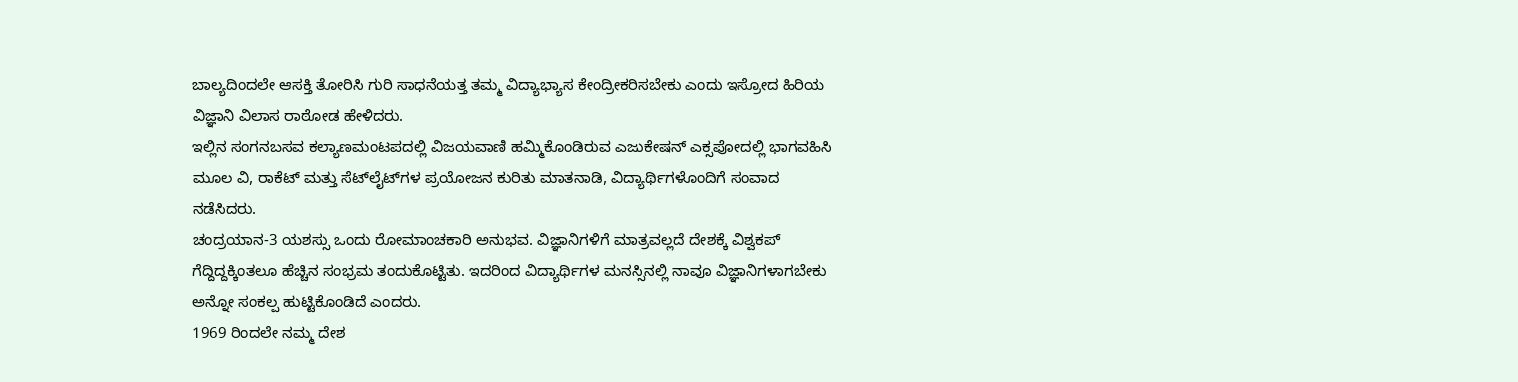ಬಾಲ್ಯದಿಂದಲೇ ಆಸಕ್ತಿ ತೋರಿಸಿ ಗುರಿ ಸಾಧನೆಯತ್ತ ತಮ್ಮ ವಿದ್ಯಾಭ್ಯಾಸ ಕೇಂದ್ರೀಕರಿಸಬೇಕು ಎಂದು ಇಸ್ರೋದ ಹಿರಿಯ ವಿಜ್ಞಾನಿ ವಿಲಾಸ ರಾಠೋಡ ಹೇಳಿದರು.
ಇಲ್ಲಿನ ಸಂಗನಬಸವ ಕಲ್ಯಾಣಮಂಟಪದಲ್ಲಿ ವಿಜಯವಾಣಿ ಹಮ್ಮಿಕೊಂಡಿರುವ ಎಜುಕೇಷನ್ ಎಕ್ಸಪೋದಲ್ಲಿ ಭಾಗವಹಿಸಿ ಮೂಲ ವಿ, ರಾಕೆಟ್ ಮತ್ತು ಸೆಟ್‌ಲೈಟ್‌ಗಳ ಪ್ರಯೋಜನ ಕುರಿತು ಮಾತನಾಡಿ, ವಿದ್ಯಾರ್ಥಿಗಳೊಂದಿಗೆ ಸಂವಾದ ನಡೆಸಿದರು.
ಚಂದ್ರಯಾನ-3 ಯಶಸ್ಸು ಒಂದು ರೋಮಾಂಚಕಾರಿ ಅನುಭವ. ವಿಜ್ಞಾನಿಗಳಿಗೆ ಮಾತ್ರವಲ್ಲದೆ ದೇಶಕ್ಕೆ ವಿಶ್ವಕಪ್ ಗೆದ್ದಿದ್ದಕ್ಕಿಂತಲೂ ಹೆಚ್ಚಿನ ಸಂಭ್ರಮ ತಂದುಕೊಟ್ಟಿತು. ಇದರಿಂದ ವಿದ್ಯಾರ್ಥಿಗಳ ಮನಸ್ಸಿನಲ್ಲಿ ನಾವೂ ವಿಜ್ಞಾನಿಗಳಾಗಬೇಕು ಅನ್ನೋ ಸಂಕಲ್ಪ ಹುಟ್ಟಿಕೊಂಡಿದೆ ಎಂದರು.
1969 ರಿಂದಲೇ ನಮ್ಮ ದೇಶ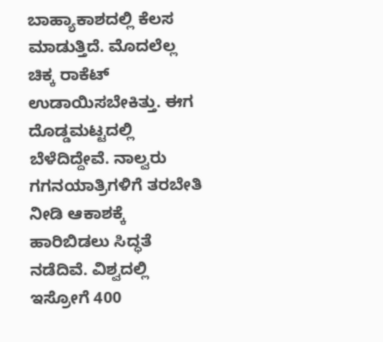ಬಾಹ್ಯಾಕಾಶದಲ್ಲಿ ಕೆಲಸ ಮಾಡುತ್ತಿದೆ. ಮೊದಲೆಲ್ಲ ಚಿಕ್ಕ ರಾಕೆಟ್ ಉಡಾಯಿಸಬೇಕಿತ್ತು. ಈಗ ದೊಡ್ಡಮಟ್ಟದಲ್ಲಿ ಬೆಳೆದಿದ್ದೇವೆ. ನಾಲ್ವರು ಗಗನಯಾತ್ರಿಗಳಿಗೆ ತರಬೇತಿ ನೀಡಿ ಆಕಾಶಕ್ಕೆ ಹಾರಿಬಿಡಲು ಸಿದ್ಧತೆ ನಡೆದಿವೆ. ವಿಶ್ವದಲ್ಲಿ ಇಸ್ರೋಗೆ 400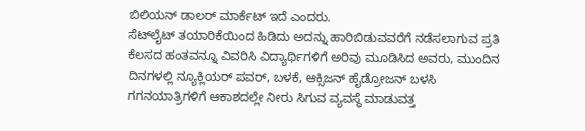ಬಿಲಿಯನ್ ಡಾಲರ್ ಮಾರ್ಕೆಟ್ ಇದೆ ಎಂದರು.
ಸೆಟ್‌ಲೈಟ್ ತಯಾರಿಕೆಯಿಂದ ಹಿಡಿದು ಅದನ್ನು ಹಾರಿಬಿಡುವವರೆಗೆ ನಡೆಸಲಾಗುವ ಪ್ರತಿ ಕೆಲಸದ ಹಂತವನ್ನೂ ವಿವರಿಸಿ ವಿದ್ಯಾರ್ಥಿಗಳಿಗೆ ಅರಿವು ಮೂಡಿಸಿದ ಅವರು, ಮುಂದಿನ ದಿನಗಳಲ್ಲಿ ನ್ಯೂಕ್ಲಿಯರ್ ಪವರ್, ಬಳಕೆ, ಆಕ್ಸಿಜನ್ ಹೈಡ್ರೋಜನ್ ಬಳಸಿ ಗಗನಯಾತ್ರಿಗಳಿಗೆ ಆಕಾಶದಲ್ಲೇ ನೀರು ಸಿಗುವ ವ್ಯವಸ್ಥೆ ಮಾಡುವತ್ತ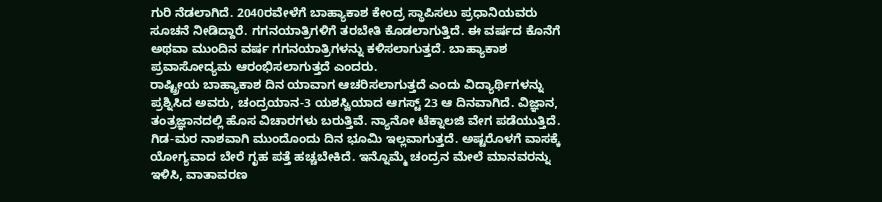ಗುರಿ ನೆಡಲಾಗಿದೆ. 2040ರವೇಳೆಗೆ ಬಾಹ್ಯಾಕಾಶ ಕೇಂದ್ರ ಸ್ಥಾಪಿಸಲು ಪ್ರಧಾನಿಯವರು ಸೂಚನೆ ನೀಡಿದ್ದಾರೆ. ಗಗನಯಾತ್ರಿಗಳಿಗೆ ತರಬೇತಿ ಕೊಡಲಾಗುತ್ತಿದೆ. ಈ ವರ್ಷದ ಕೊನೆಗೆ ಅಥವಾ ಮುಂದಿನ ವರ್ಷ ಗಗನಯಾತ್ರಿಗಳನ್ನು ಕಳಿಸಲಾಗುತ್ತದೆ. ಬಾಹ್ಯಾಕಾಶ ಪ್ರವಾಸೋದ್ಯಮ ಆರಂಭಿಸಲಾಗುತ್ತದೆ ಎಂದರು.
ರಾಷ್ಟ್ರೀಯ ಬಾಹ್ಯಾಕಾಶ ದಿನ ಯಾವಾಗ ಆಚರಿಸಲಾಗುತ್ತದೆ ಎಂದು ವಿದ್ಯಾರ್ಥಿಗಳನ್ನು ಪ್ರಶ್ನಿಸಿದ ಅವರು, ಚಂದ್ರಯಾನ-3 ಯಶಸ್ವಿಯಾದ ಆಗಸ್ಟ್ 23 ಆ ದಿನವಾಗಿದೆ. ವಿಜ್ಞಾನ, ತಂತ್ರಜ್ಞಾನದಲ್ಲಿ ಹೊಸ ವಿಚಾರಗಳು ಬರುತ್ತಿವೆ. ನ್ಯಾನೋ ಟೆಕ್ನಾಲಜಿ ವೇಗ ಪಡೆಯುತ್ತಿದೆ. ಗಿಡ-ಮರ ನಾಶವಾಗಿ ಮುಂದೊಂದು ದಿನ ಭೂಮಿ ಇಲ್ಲವಾಗುತ್ತದೆ. ಅಷ್ಟರೊಳಗೆ ವಾಸಕ್ಕೆ ಯೋಗ್ಯವಾದ ಬೇರೆ ಗೃಹ ಪತ್ತೆ ಹಚ್ಚಬೇಕಿದೆ. ಇನ್ನೊಮ್ಮೆ ಚಂದ್ರನ ಮೇಲೆ ಮಾನವರನ್ನು ಇಳಿಸಿ, ವಾತಾವರಣ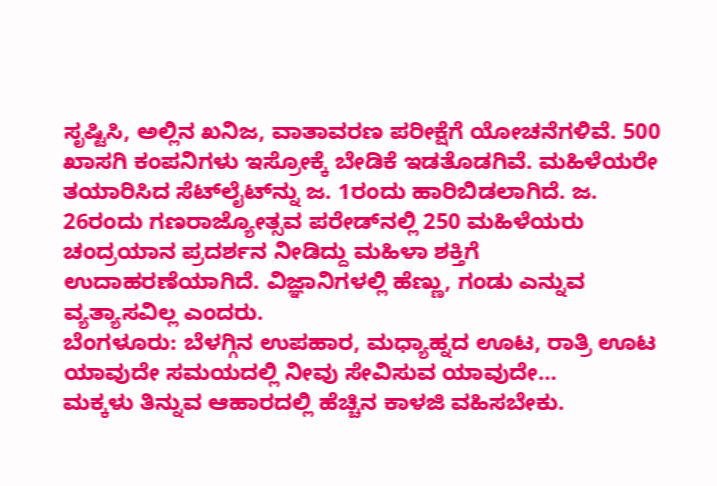ಸೃಷ್ಟಿಸಿ, ಅಲ್ಲಿನ ಖನಿಜ, ವಾತಾವರಣ ಪರೀಕ್ಷೆಗೆ ಯೋಚನೆಗಳಿವೆ. 500 ಖಾಸಗಿ ಕಂಪನಿಗಳು ಇಸ್ರೋಕ್ಕೆ ಬೇಡಿಕೆ ಇಡತೊಡಗಿವೆ. ಮಹಿಳೆಯರೇ ತಯಾರಿಸಿದ ಸೆಟ್‌ಲೈಟ್‌ನ್ನು ಜ. 1ರಂದು ಹಾರಿಬಿಡಲಾಗಿದೆ. ಜ. 26ರಂದು ಗಣರಾಜ್ಯೋತ್ಸವ ಪರೇಡ್‌ನಲ್ಲಿ 250 ಮಹಿಳೆಯರು ಚಂದ್ರಯಾನ ಪ್ರದರ್ಶನ ನೀಡಿದ್ದು ಮಹಿಳಾ ಶಕ್ತಿಗೆ ಉದಾಹರಣೆಯಾಗಿದೆ. ವಿಜ್ಞಾನಿಗಳಲ್ಲಿ ಹೆಣ್ಣು, ಗಂಡು ಎನ್ನುವ ವ್ಯತ್ಯಾಸವಿಲ್ಲ ಎಂದರು.
ಬೆಂಗಳೂರು: ಬೆಳಗ್ಗಿನ ಉಪಹಾರ, ಮಧ್ಯಾಹ್ನದ ಊಟ, ರಾತ್ರಿ ಊಟ ಯಾವುದೇ ಸಮಯದಲ್ಲಿ ನೀವು ಸೇವಿಸುವ ಯಾವುದೇ…
ಮಕ್ಕಳು ತಿನ್ನುವ ಆಹಾರದಲ್ಲಿ ಹೆಚ್ಚಿನ ಕಾಳಜಿ ವಹಿಸಬೇಕು.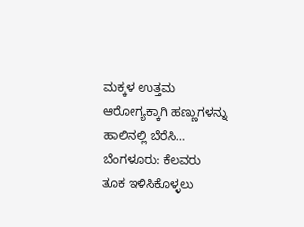ಮಕ್ಕಳ ಉತ್ತಮ ಆರೋಗ್ಯಕ್ಕಾಗಿ ಹಣ್ಣುಗಳನ್ನು ಹಾಲಿನಲ್ಲಿ ಬೆರೆಸಿ…
ಬೆಂಗಳೂರು: ಕೆಲವರು ತೂಕ ಇಳಿಸಿಕೊಳ್ಳಲು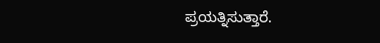ಪ್ರಯತ್ನಿಸುತ್ತಾರೆ.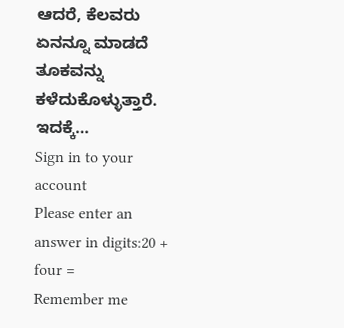ಆದರೆ, ಕೆಲವರು ಏನನ್ನೂ ಮಾಡದೆ ತೂಕವನ್ನು ಕಳೆದುಕೊಳ್ಳುತ್ತಾರೆ. ಇದಕ್ಕೆ…
Sign in to your account
Please enter an answer in digits:20 + four =
Remember me